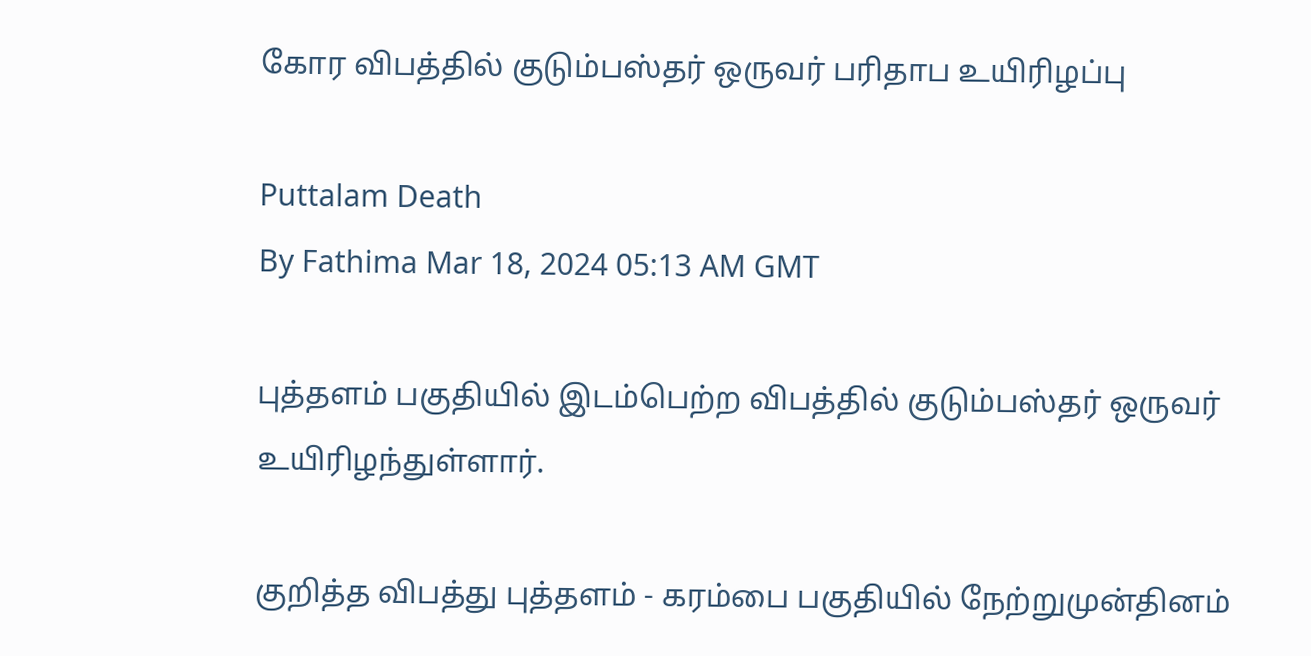கோர விபத்தில் குடும்பஸ்தர் ஒருவர் பரிதாப உயிரிழப்பு

Puttalam Death
By Fathima Mar 18, 2024 05:13 AM GMT

புத்தளம் பகுதியில் இடம்பெற்ற விபத்தில் குடும்பஸ்தர் ஒருவர் உயிரிழந்துள்ளார்.

குறித்த விபத்து புத்தளம் - கரம்பை பகுதியில் நேற்றுமுன்தினம்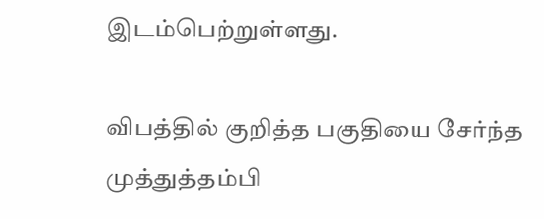இடம்பெற்றுள்ளது.

விபத்தில் குறித்த பகுதியை சேர்ந்த முத்துத்தம்பி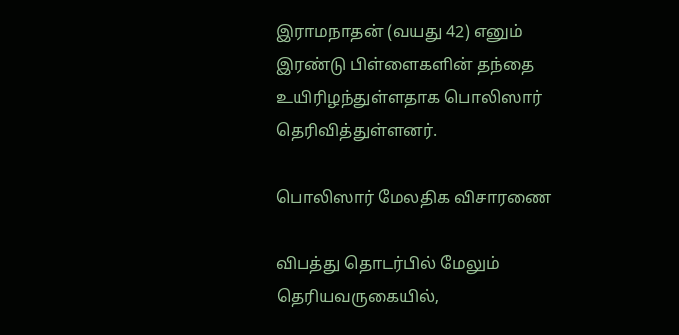இராமநாதன் (வயது 42) எனும் இரண்டு பிள்ளைகளின் தந்தை உயிரிழந்துள்ளதாக பொலிஸார் தெரிவித்துள்ளனர்.

பொலிஸார் மேலதிக விசாரணை

விபத்து தொடர்பில் மேலும் தெரியவருகையில்,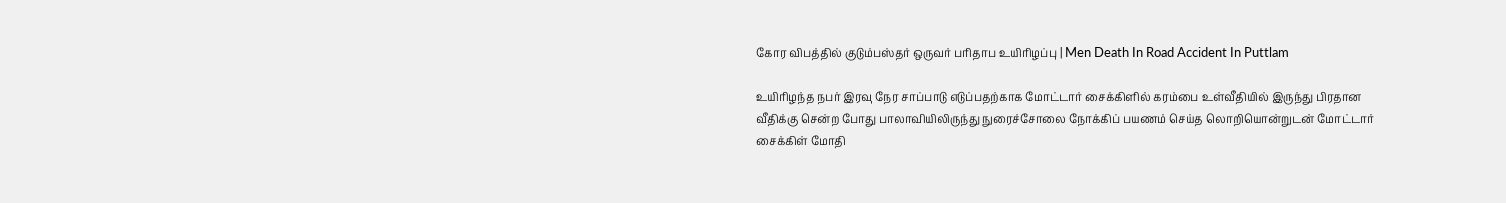கோர விபத்தில் குடும்பஸ்தர் ஒருவர் பரிதாப உயிரிழப்பு | Men Death In Road Accident In Puttlam

உயிரிழந்த நபர் இரவு நேர சாப்பாடு எடுப்பதற்காக மோட்டார் சைக்கிளில் கரம்பை உள்வீதியில் இருந்து பிரதான வீதிக்கு சென்ற போது பாலாவியிலிருந்து நுரைச்சோலை நோக்கிப் பயணம் செய்த லொறியொன்றுடன் மோட்டார் சைக்கிள் மோதி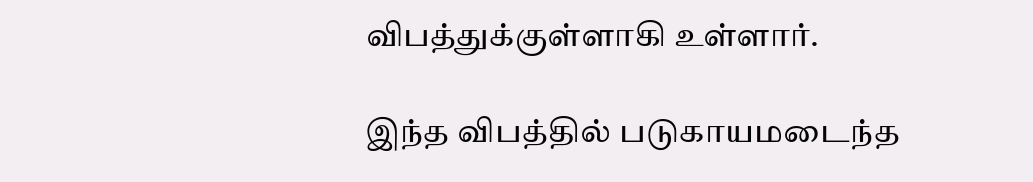விபத்துக்குள்ளாகி உள்ளார்.

இந்த விபத்தில் படுகாயமடைந்த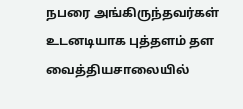நபரை அங்கிருந்தவர்கள் உடனடியாக புத்தளம் தள வைத்தியசாலையில்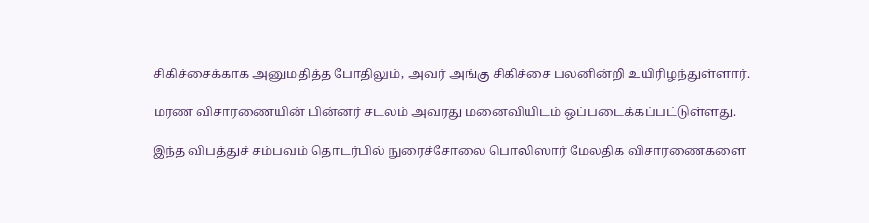சிகிச்சைக்காக அனுமதித்த போதிலும், அவர் அங்கு சிகிச்சை பலனின்றி உயிரிழந்துள்ளார்.

மரண விசாரணையின் பின்னர் சடலம் அவரது மனைவியிடம் ஒப்படைக்கப்பட்டுள்ளது.

இந்த விபத்துச் சம்பவம் தொடர்பில் நுரைச்சோலை பொலிஸார் மேலதிக விசாரணைகளை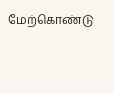மேற்கொண்டு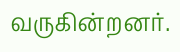வருகின்றனர்.